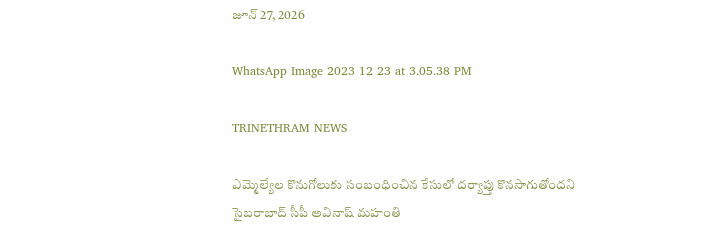జూన్ 27, 2026

WhatsApp Image 2023 12 23 at 3.05.38 PM

TRINETHRAM NEWS

ఎమ్మెల్యేల కొనుగోలుకు సంబంధించిన కేసులో దర్యాప్తు కొనసాగుతోందని సైబరాబాద్‌ సీపీ అవినాష్‌ మహంతి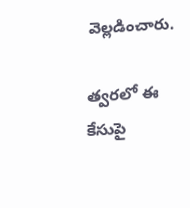వెల్లడించారు.

త్వరలో ఈ కేసుపై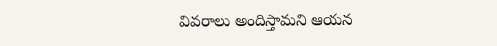వివరాలు అందిస్తామని ఆయన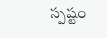స్పష్టం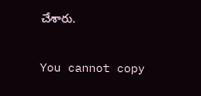చేశారు.

You cannot copy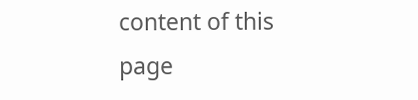content of this page